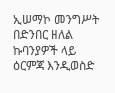ኢሠማኮ መንግሥት በድንበር ዘለል ኩባንያዎች ላይ ዕርምጃ እንዲወስድ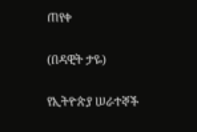ጠየቀ

(በዳዊት ታዬ)

የኢትዮጵያ ሠራተኞች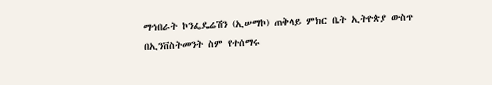ማኅበራት ኮንፌዴሬሽን (ኢሠማኮ) ጠቅላይ ምክር ቤት ኢትዮጵያ ውስጥ በኢንቨስትመንት ስም የተሰማሩ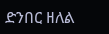ድንበር ዘለል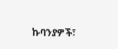ኩባንያዎች፣